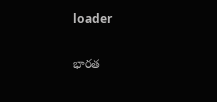loader

భారత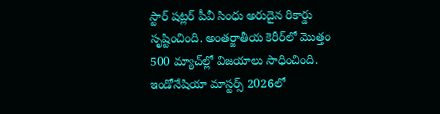స్టార్‌ షట్లర్‌ పీవీ సింధు అరుదైన రికార్డు సృష్టించింది. అంతర్జాతీయ కెరీర్‌లో మొత్తం 500 మ్యాచ్‌ల్లో విజయాలు సాధించింది. ఇండోనేషియా మాస్టర్స్‌ 2026లో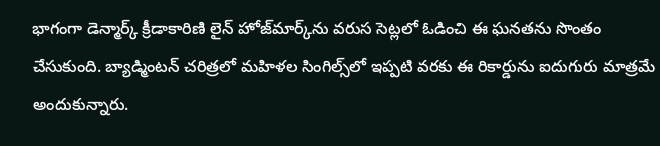భాగంగా డెన్మార్క్‌ క్రీడాకారిణి లైన్‌ హోజ్‌మార్క్‌ను వరుస సెట్లలో ఓడించి ఈ ఘనతను సొంతం చేసుకుంది. బ్యాడ్మింటన్‌ చరిత్రలో మహిళల సింగిల్స్‌లో ఇప్పటి వరకు ఈ రికార్డును ఐదుగురు మాత్రమే అందుకున్నారు.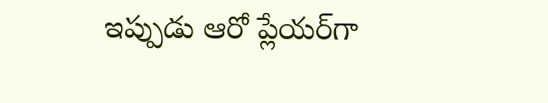ఇప్పుడు ఆరో ప్లేయర్‌గా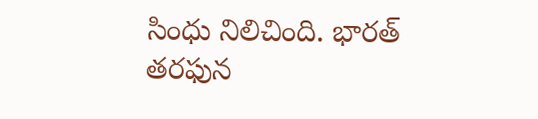సింధు నిలిచింది. భారత్‌ తరఫున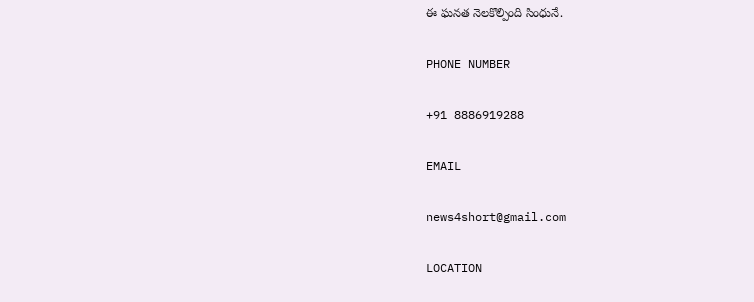ఈ ఘనత నెలకొల్పింది సింధునే.

PHONE NUMBER

+91 8886919288

EMAIL

news4short@gmail.com

LOCATION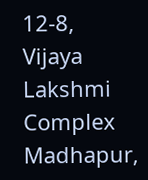12-8,
Vijaya Lakshmi Complex
Madhapur,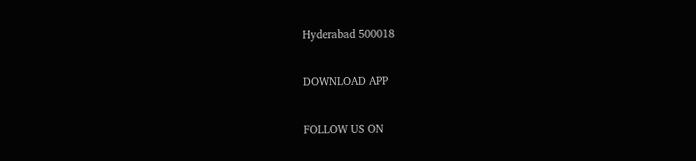Hyderabad 500018

DOWNLOAD APP

FOLLOW US ON